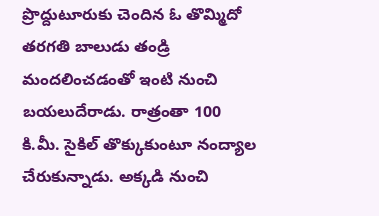ప్రొద్దుటూరుకు చెందిన ఓ తొమ్మిదో తరగతి బాలుడు తండ్రి మందలించడంతో ఇంటి నుంచి బయలుదేరాడు. రాత్రంతా 100 కి.మీ. సైకిల్ తొక్కుకుంటూ నంద్యాల చేరుకున్నాడు. అక్కడి నుంచి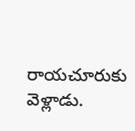రాయచూరుకు వెళ్లాడు.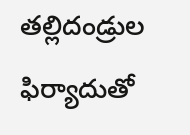తల్లిదండ్రుల ఫిర్యాదుతో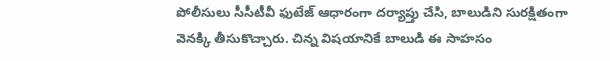పోలీసులు సీసీటీవీ ఫుటేజ్ ఆధారంగా దర్యాప్తు చేసి, బాలుడిని సురక్షితంగా వెనక్కి తీసుకొచ్చారు. చిన్న విషయానికే బాలుడి ఈ సాహసం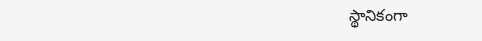స్థానికంగా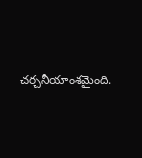చర్చనీయాంశమైంది.